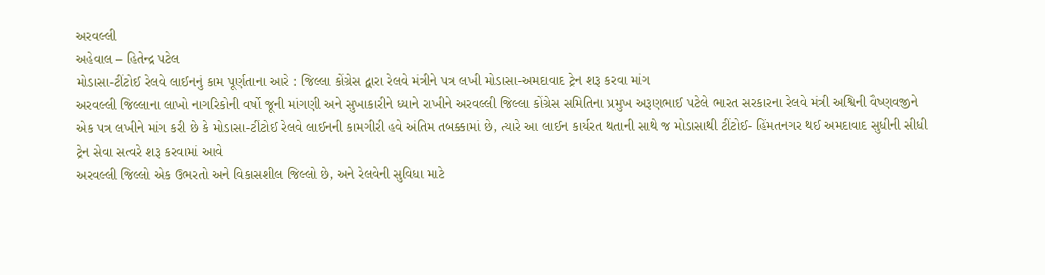અરવલ્લી
અહેવાલ – હિતેન્દ્ર પટેલ
મોડાસા-ટીંટોઈ રેલવે લાઈનનું કામ પૂર્ણતાના આરે : જિલ્લા કોંગ્રેસ દ્વારા રેલવે મંત્રીને પત્ર લખી મોડાસા-અમદાવાદ ટ્રેન શરૂ કરવા માંગ
અરવલ્લી જિલ્લાના લાખો નાગરિકોની વર્ષો જૂની માંગણી અને સુખાકારીને ધ્યાને રાખીને અરવલ્લી જિલ્લા કોંગ્રેસ સમિતિના પ્રમુખ અરૂણભાઈ પટેલે ભારત સરકારના રેલવે મંત્રી અશ્વિની વૈષ્ણવજીને એક પત્ર લખીને માંગ કરી છે કે મોડાસા-ટીંટોઈ રેલવે લાઈનની કામગીરી હવે અંતિમ તબક્કામાં છે, ત્યારે આ લાઈન કાર્યરત થતાની સાથે જ મોડાસાથી ટીંટોઈ- હિંમતનગર થઈ અમદાવાદ સુધીની સીધી ટ્રેન સેવા સત્વરે શરૂ કરવામાં આવે
અરવલ્લી જિલ્લો એક ઉભરતો અને વિકાસશીલ જિલ્લો છે, અને રેલવેની સુવિધા માટે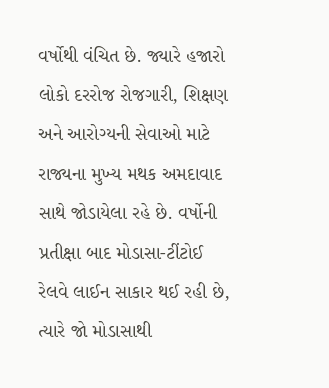વર્ષોથી વંચિત છે. જ્યારે હજારો લોકો દરરોજ રોજગારી, શિક્ષણ અને આરોગ્યની સેવાઓ માટે રાજ્યના મુખ્ય મથક અમદાવાદ સાથે જોડાયેલા રહે છે. વર્ષોની પ્રતીક્ષા બાદ મોડાસા-ટીંટોઈ રેલવે લાઈન સાકાર થઈ રહી છે, ત્યારે જો મોડાસાથી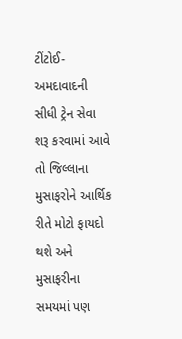ટીંટોઈ- અમદાવાદની સીધી ટ્રેન સેવા શરૂ કરવામાં આવે તો જિલ્લાના મુસાફરોને આર્થિક રીતે મોટો ફાયદો થશે અને મુસાફરીના સમયમાં પણ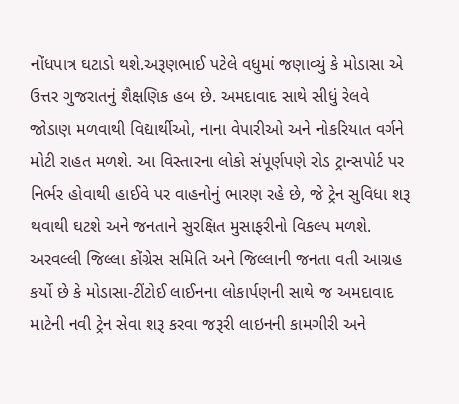નોંધપાત્ર ઘટાડો થશે.અરૂણભાઈ પટેલે વધુમાં જણાવ્યું કે મોડાસા એ ઉત્તર ગુજરાતનું શૈક્ષણિક હબ છે. અમદાવાદ સાથે સીધું રેલવે જોડાણ મળવાથી વિદ્યાર્થીઓ, નાના વેપારીઓ અને નોકરિયાત વર્ગને મોટી રાહત મળશે. આ વિસ્તારના લોકો સંપૂર્ણપણે રોડ ટ્રાન્સપોર્ટ પર નિર્ભર હોવાથી હાઈવે પર વાહનોનું ભારણ રહે છે, જે ટ્રેન સુવિધા શરૂ થવાથી ઘટશે અને જનતાને સુરક્ષિત મુસાફરીનો વિકલ્પ મળશે. અરવલ્લી જિલ્લા કોંગ્રેસ સમિતિ અને જિલ્લાની જનતા વતી આગ્રહ કર્યો છે કે મોડાસા-ટીંટોઈ લાઈનના લોકાર્પણની સાથે જ અમદાવાદ માટેની નવી ટ્રેન સેવા શરૂ કરવા જરૂરી લાઇનની કામગીરી અને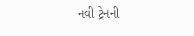નવી ટ્રેનની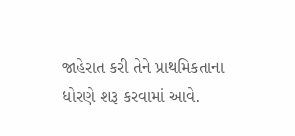જાહેરાત કરી તેને પ્રાથમિકતાના ધોરણે શરૂ કરવામાં આવે.